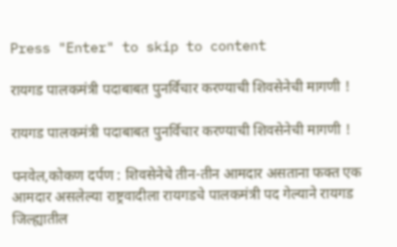Press "Enter" to skip to content

रायगड पालकमंत्री पदाबाबत पुनर्विचार करण्याची शिवसेनेची मागणी !

रायगड पालकमंत्री पदाबाबत पुनर्विचार करण्याची शिवसेनेची मागणी !

पनवेल,कोकण दर्पण : शिवसेनेचे तीन-तीन आमदार असताना फक्त एक आमदार असलेल्या राष्ट्रवादीला रायगडचे पालकमंत्री पद गेल्याने रायगड जिल्ह्यातील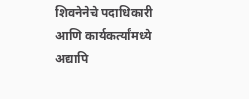शिवनेनेचे पदाधिकारी आणि कार्यकर्त्यांमध्ये अद्यापि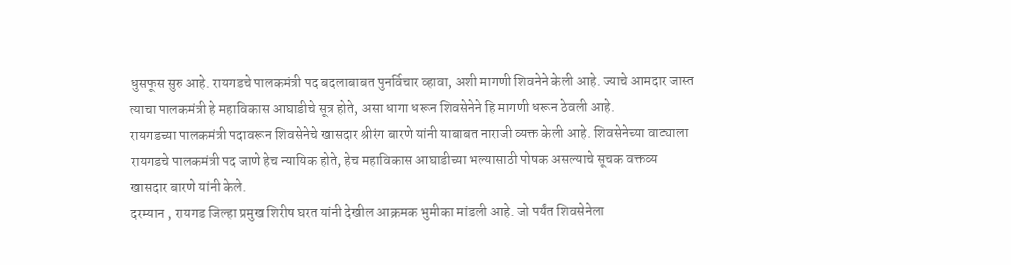धुसफूस सुरु आहे. रायगडचे पालकमंत्री पद बदलाबाबत पुनर्विचार व्हावा, अशी मागणी शिवनेने केली आहे. ज्याचे आमदार जास्त त्याचा पालकमंत्री हे महाविकास आघाडीचे सूत्र होते, असा धागा धरून शिवसेनेने हि मागणी धरून ठेवली आहे.
रायगडच्या पालकमंत्री पदावरून शिवसेनेचे खासदार श्रीरंग बारणे यांनी याबाबत नाराजी व्यक्त केली आहे. शिवसेनेच्या वाट्याला रायगडचे पालकमंत्री पद जाणे हेच न्यायिक होते, हेच महाविकास आघाडीच्या भल्यासाठी पोषक असल्याचे सूचक वक्तव्य खासदार बारणे यांनी केले.
दरम्यान , रायगड जिल्हा प्रमुख शिरीष घरत यांनी देखील आक्रमक भुमीका मांडली आहे. जो पर्यंत शिवसेनेला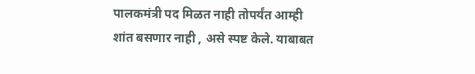पालकमंत्री पद मिळत नाही तोपर्यंत आम्ही शांत बसणार नाही , असे स्पष्ट केले. याबाबत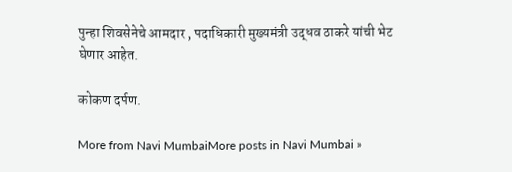पुन्हा शिवसेनेचे आमदार , पदाधिकारी मुख्यमंत्री उद्धव ठाकरे यांची भेट घेणार आहेत.

कोकण दर्पण.

More from Navi MumbaiMore posts in Navi Mumbai »